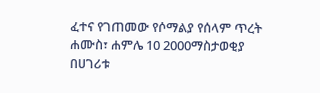ፈተና የገጠመው የሶማልያ የሰላም ጥረት
ሐሙስ፣ ሐምሌ 10 2000ማስታወቂያ
በሀገሪቱ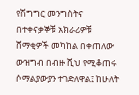የሽግግር መንግስትና በተቀናቃኞቹ አክራሪዎቹ ሸማቂዎች መካከል በቀጠለው ውዝግብ በብዙ ሺህ የሚቆጠሩ ሶማልያውያን ተገድለዋል፤ ከሁለት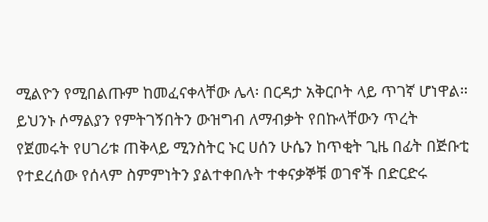ሚልዮን የሚበልጡም ከመፈናቀላቸው ሌላ፡ በርዳታ አቅርቦት ላይ ጥገኛ ሆነዋል። ይህንኑ ሶማልያን የምትገኝበትን ውዝግብ ለማብቃት የበኩላቸውን ጥረት የጀመሩት የሀገሪቱ ጠቅላይ ሚንስትር ኑር ሀሰን ሁሴን ከጥቂት ጊዜ በፊት በጅቡቲ የተደረሰው የሰላም ስምምነትን ያልተቀበሉት ተቀናቃኞቹ ወገኖች በድርድሩ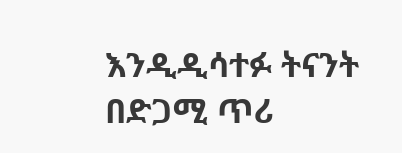እንዲዲሳተፉ ትናንት በድጋሚ ጥሪ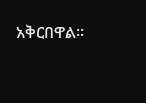አቅርበዋል።